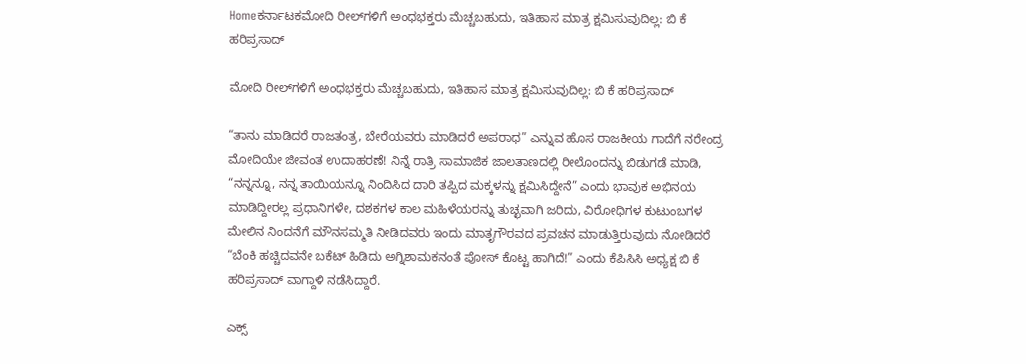Homeಕರ್ನಾಟಕಮೋದಿ ರೀಲ್‌ಗಳಿಗೆ ಅಂಧಭಕ್ತರು ಮೆಚ್ಚಬಹುದು, ಇತಿಹಾಸ ಮಾತ್ರ ಕ್ಷಮಿಸುವುದಿಲ್ಲ: ಬಿ ಕೆ ಹರಿಪ್ರಸಾದ್

ಮೋದಿ ರೀಲ್‌ಗಳಿಗೆ ಅಂಧಭಕ್ತರು ಮೆಚ್ಚಬಹುದು, ಇತಿಹಾಸ ಮಾತ್ರ ಕ್ಷಮಿಸುವುದಿಲ್ಲ: ಬಿ ಕೆ ಹರಿಪ್ರಸಾದ್

“ತಾನು ಮಾಡಿದರೆ ರಾಜತಂತ್ರ, ಬೇರೆಯವರು ಮಾಡಿದರೆ ಅಪರಾಧ” ಎನ್ನುವ ಹೊಸ ರಾಜಕೀಯ ಗಾದೆಗೆ ನರೇಂದ್ರ ಮೋದಿಯೇ ಜೀವಂತ ಉದಾಹರಣೆ! ನಿನ್ನೆ ರಾತ್ರಿ ಸಾಮಾಜಿಕ ಜಾಲತಾಣದಲ್ಲಿ ರೀಲೊಂದನ್ನು ಬಿಡುಗಡೆ ಮಾಡಿ, “ನನ್ನನ್ನೂ, ನನ್ನ ತಾಯಿಯನ್ನೂ ನಿಂದಿಸಿದ ದಾರಿ ತಪ್ಪಿದ ಮಕ್ಕಳನ್ನು ಕ್ಷಮಿಸಿದ್ದೇನೆ” ಎಂದು ಭಾವುಕ ಅಭಿನಯ ಮಾಡಿದ್ದೀರಲ್ಲ ಪ್ರಧಾನಿಗಳೇ, ದಶಕಗಳ ಕಾಲ ಮಹಿಳೆಯರನ್ನು ತುಚ್ಛವಾಗಿ ಜರಿದು, ವಿರೋಧಿಗಳ ಕುಟುಂಬಗಳ ಮೇಲಿನ ನಿಂದನೆಗೆ ಮೌನಸಮ್ಮತಿ ನೀಡಿದವರು ಇಂದು ಮಾತೃಗೌರವದ ಪ್ರವಚನ ಮಾಡುತ್ತಿರುವುದು ನೋಡಿದರೆ “ಬೆಂಕಿ ಹಚ್ಚಿದವನೇ ಬಕೆಟ್ ಹಿಡಿದು ಅಗ್ನಿಶಾಮಕನಂತೆ ಪೋಸ್ ಕೊಟ್ಟ ಹಾಗಿದೆ!” ಎಂದು ಕೆಪಿಸಿಸಿ ಅಧ್ಯಕ್ಷ ಬಿ ಕೆ ಹರಿಪ್ರಸಾದ್ ವಾಗ್ದಾಳಿ ನಡೆಸಿದ್ದಾರೆ.

ಎಕ್ಸ್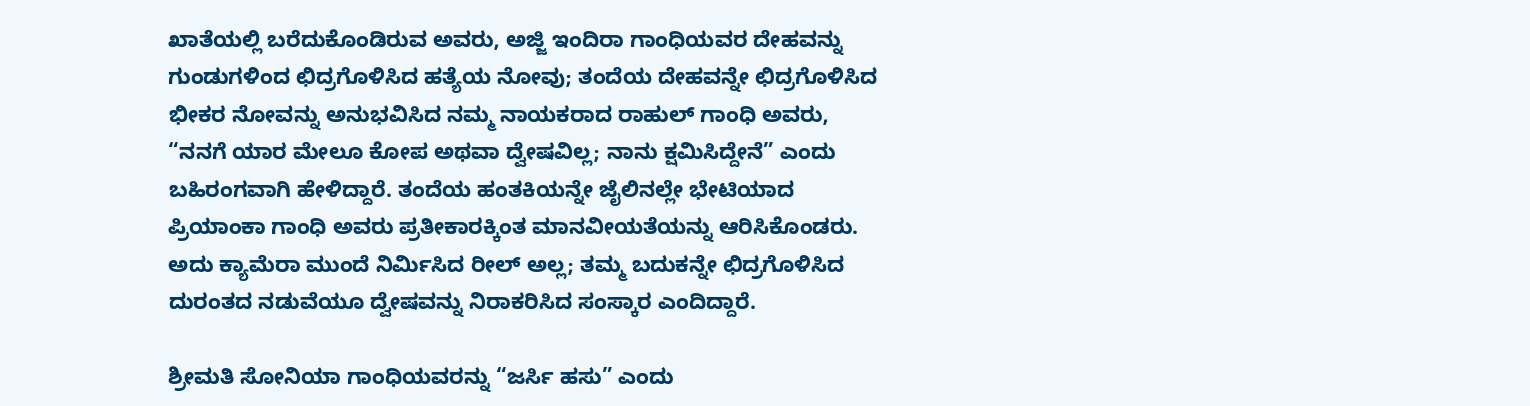ಖಾತೆಯಲ್ಲಿ ಬರೆದುಕೊಂಡಿರುವ ಅವರು, ಅಜ್ಜಿ ಇಂದಿರಾ ಗಾಂಧಿಯವರ ದೇಹವನ್ನು ಗುಂಡುಗಳಿಂದ ಛಿದ್ರಗೊಳಿಸಿದ ಹತ್ಯೆಯ ನೋವು; ತಂದೆಯ ದೇಹವನ್ನೇ ಛಿದ್ರಗೊಳಿಸಿದ ಭೀಕರ ನೋವನ್ನು ಅನುಭವಿಸಿದ ನಮ್ಮ ನಾಯಕರಾದ ರಾಹುಲ್ ಗಾಂಧಿ ಅವರು, “ನನಗೆ ಯಾರ ಮೇಲೂ ಕೋಪ ಅಥವಾ ದ್ವೇಷವಿಲ್ಲ; ನಾನು ಕ್ಷಮಿಸಿದ್ದೇನೆ” ಎಂದು ಬಹಿರಂಗವಾಗಿ ಹೇಳಿದ್ದಾರೆ. ತಂದೆಯ ಹಂತಕಿಯನ್ನೇ ಜೈಲಿನಲ್ಲೇ ಭೇಟಿಯಾದ ಪ್ರಿಯಾಂಕಾ ಗಾಂಧಿ ಅವರು ಪ್ರತೀಕಾರಕ್ಕಿಂತ ಮಾನವೀಯತೆಯನ್ನು ಆರಿಸಿಕೊಂಡರು. ಅದು ಕ್ಯಾಮೆರಾ ಮುಂದೆ ನಿರ್ಮಿಸಿದ ರೀಲ್ ಅಲ್ಲ; ತಮ್ಮ ಬದುಕನ್ನೇ ಛಿದ್ರಗೊಳಿಸಿದ ದುರಂತದ ನಡುವೆಯೂ ದ್ವೇಷವನ್ನು ನಿರಾಕರಿಸಿದ ಸಂಸ್ಕಾರ ಎಂದಿದ್ದಾರೆ.

ಶ್ರೀಮತಿ ಸೋನಿಯಾ ಗಾಂಧಿಯವರನ್ನು “ಜರ್ಸಿ ಹಸು” ಎಂದು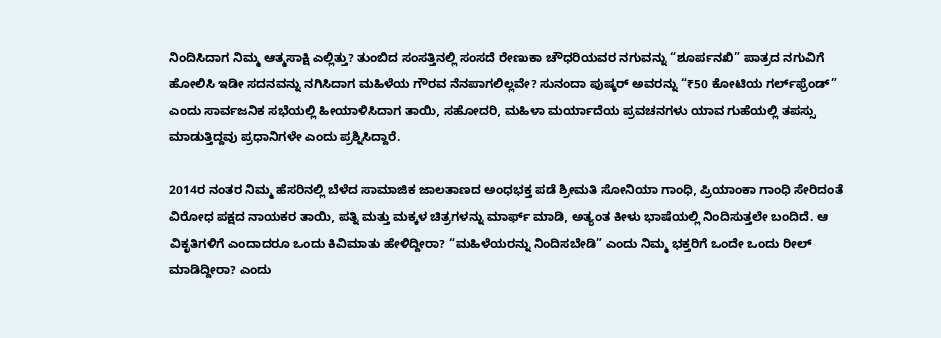ನಿಂದಿಸಿದಾಗ ನಿಮ್ಮ ಆತ್ಮಸಾಕ್ಷಿ ಎಲ್ಲಿತ್ತು? ತುಂಬಿದ ಸಂಸತ್ತಿನಲ್ಲಿ ಸಂಸದೆ ರೇಣುಕಾ ಚೌಧರಿಯವರ ನಗುವನ್ನು “ಶೂರ್ಪನಖಿ” ಪಾತ್ರದ ನಗುವಿಗೆ ಹೋಲಿಸಿ ಇಡೀ ಸದನವನ್ನು ನಗಿಸಿದಾಗ ಮಹಿಳೆಯ ಗೌರವ ನೆನಪಾಗಲಿಲ್ಲವೇ? ಸುನಂದಾ ಪುಷ್ಕರ್ ಅವರನ್ನು “₹50 ಕೋಟಿಯ ಗರ್ಲ್‌ಫ್ರೆಂಡ್” ಎಂದು ಸಾರ್ವಜನಿಕ ಸಭೆಯಲ್ಲಿ ಹೀಯಾಳಿಸಿದಾಗ ತಾಯಿ, ಸಹೋದರಿ, ಮಹಿಳಾ ಮರ್ಯಾದೆಯ ಪ್ರವಚನಗಳು ಯಾವ ಗುಹೆಯಲ್ಲಿ ತಪಸ್ಸು ಮಾಡುತ್ತಿದ್ದವು ಪ್ರಧಾನಿಗಳೇ ಎಂದು ಪ್ರಶ್ನಿಸಿದ್ದಾರೆ.

2014ರ ನಂತರ ನಿಮ್ಮ ಹೆಸರಿನಲ್ಲಿ ಬೆಳೆದ ಸಾಮಾಜಿಕ ಜಾಲತಾಣದ ಅಂಧಭಕ್ತ ಪಡೆ ಶ್ರೀಮತಿ ಸೋನಿಯಾ ಗಾಂಧಿ, ಪ್ರಿಯಾಂಕಾ ಗಾಂಧಿ ಸೇರಿದಂತೆ ವಿರೋಧ ಪಕ್ಷದ ನಾಯಕರ ತಾಯಿ, ಪತ್ನಿ ಮತ್ತು ಮಕ್ಕಳ ಚಿತ್ರಗಳನ್ನು ಮಾರ್ಫ್ ಮಾಡಿ, ಅತ್ಯಂತ ಕೀಳು ಭಾಷೆಯಲ್ಲಿ ನಿಂದಿಸುತ್ತಲೇ ಬಂದಿದೆ. ಆ ವಿಕೃತಿಗಳಿಗೆ ಎಂದಾದರೂ ಒಂದು ಕಿವಿಮಾತು ಹೇಳಿದ್ದೀರಾ? “ಮಹಿಳೆಯರನ್ನು ನಿಂದಿಸಬೇಡಿ” ಎಂದು ನಿಮ್ಮ ಭಕ್ತರಿಗೆ ಒಂದೇ ಒಂದು ರೀಲ್ ಮಾಡಿದ್ದೀರಾ? ಎಂದು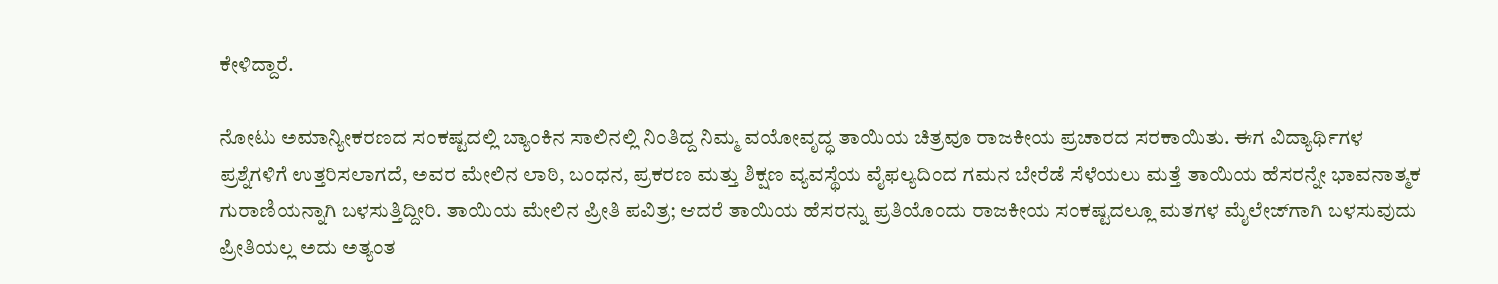ಕೇಳಿದ್ದಾರೆ.

ನೋಟು ಅಮಾನ್ಯೀಕರಣದ ಸಂಕಷ್ಟದಲ್ಲಿ ಬ್ಯಾಂಕಿನ ಸಾಲಿನಲ್ಲಿ ನಿಂತಿದ್ದ ನಿಮ್ಮ ವಯೋವೃದ್ಧ ತಾಯಿಯ ಚಿತ್ರವೂ ರಾಜಕೀಯ ಪ್ರಚಾರದ ಸರಕಾಯಿತು. ಈಗ ವಿದ್ಯಾರ್ಥಿಗಳ ಪ್ರಶ್ನೆಗಳಿಗೆ ಉತ್ತರಿಸಲಾಗದೆ, ಅವರ ಮೇಲಿನ ಲಾಠಿ, ಬಂಧನ, ಪ್ರಕರಣ ಮತ್ತು ಶಿಕ್ಷಣ ವ್ಯವಸ್ಥೆಯ ವೈಫಲ್ಯದಿಂದ ಗಮನ ಬೇರೆಡೆ ಸೆಳೆಯಲು ಮತ್ತೆ ತಾಯಿಯ ಹೆಸರನ್ನೇ ಭಾವನಾತ್ಮಕ ಗುರಾಣಿಯನ್ನಾಗಿ ಬಳಸುತ್ತಿದ್ದೀರಿ. ತಾಯಿಯ ಮೇಲಿನ ಪ್ರೀತಿ ಪವಿತ್ರ; ಆದರೆ ತಾಯಿಯ ಹೆಸರನ್ನು ಪ್ರತಿಯೊಂದು ರಾಜಕೀಯ ಸಂಕಷ್ಟದಲ್ಲೂ ಮತಗಳ ಮೈಲೇಜ್‌ಗಾಗಿ ಬಳಸುವುದು ಪ್ರೀತಿಯಲ್ಲ ಅದು ಅತ್ಯಂತ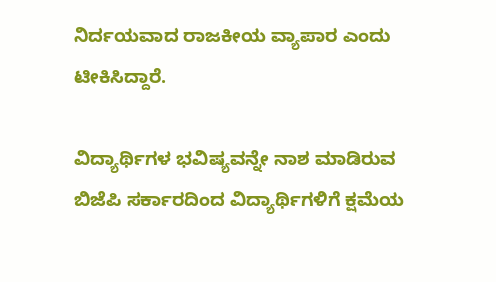ನಿರ್ದಯವಾದ ರಾಜಕೀಯ ವ್ಯಾಪಾರ ಎಂದು ಟೀಕಿಸಿದ್ದಾರೆ.

ವಿದ್ಯಾರ್ಥಿಗಳ ಭವಿಷ್ಯವನ್ನೇ ನಾಶ ಮಾಡಿರುವ  ಬಿಜೆಪಿ ಸರ್ಕಾರದಿಂದ ವಿದ್ಯಾರ್ಥಿಗಳಿಗೆ ಕ್ಷಮೆಯ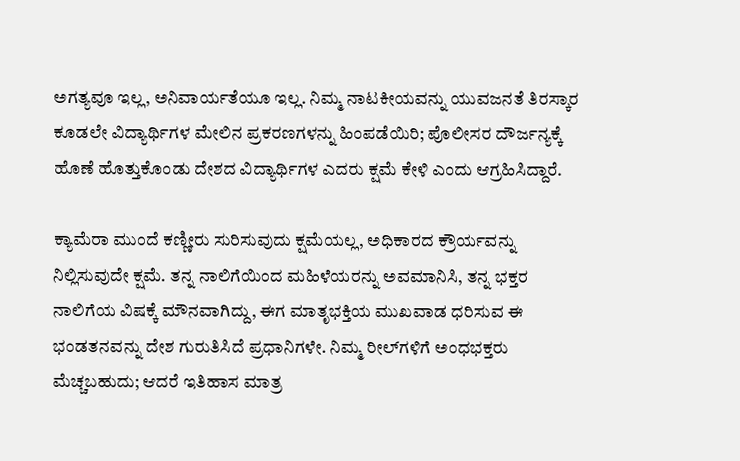ಅಗತ್ಯವೂ ಇಲ್ಲ, ಅನಿವಾರ್ಯತೆಯೂ ಇಲ್ಲ. ನಿಮ್ಮ ನಾಟಕೀಯವನ್ನು ಯುವಜನತೆ ತಿರಸ್ಕಾರ ಕೂಡಲೇ ವಿದ್ಯಾರ್ಥಿಗಳ ಮೇಲಿನ ಪ್ರಕರಣಗಳನ್ನು ಹಿಂಪಡೆಯಿರಿ; ಪೊಲೀಸರ ದೌರ್ಜನ್ಯಕ್ಕೆ ಹೊಣೆ ಹೊತ್ತುಕೊಂಡು ದೇಶದ ವಿದ್ಯಾರ್ಥಿಗಳ ಎದರು ಕ್ಷಮೆ ಕೇಳಿ ಎಂದು ಆಗ್ರಹಿಸಿದ್ದಾರೆ.

ಕ್ಯಾಮೆರಾ ಮುಂದೆ ಕಣ್ಣೀರು ಸುರಿಸುವುದು ಕ್ಷಮೆಯಲ್ಲ, ಅಧಿಕಾರದ ಕ್ರೌರ್ಯವನ್ನು ನಿಲ್ಲಿಸುವುದೇ ಕ್ಷಮೆ. ತನ್ನ ನಾಲಿಗೆಯಿಂದ ಮಹಿಳೆಯರನ್ನು ಅವಮಾನಿಸಿ, ತನ್ನ ಭಕ್ತರ ನಾಲಿಗೆಯ ವಿಷಕ್ಕೆ ಮೌನವಾಗಿದ್ದು, ಈಗ ಮಾತೃಭಕ್ತಿಯ ಮುಖವಾಡ ಧರಿಸುವ ಈ ಭಂಡತನವನ್ನು ದೇಶ ಗುರುತಿಸಿದೆ ಪ್ರಧಾನಿಗಳೇ. ನಿಮ್ಮ ರೀಲ್‌ಗಳಿಗೆ ಅಂಧಭಕ್ತರು ಮೆಚ್ಚಬಹುದು; ಆದರೆ ಇತಿಹಾಸ ಮಾತ್ರ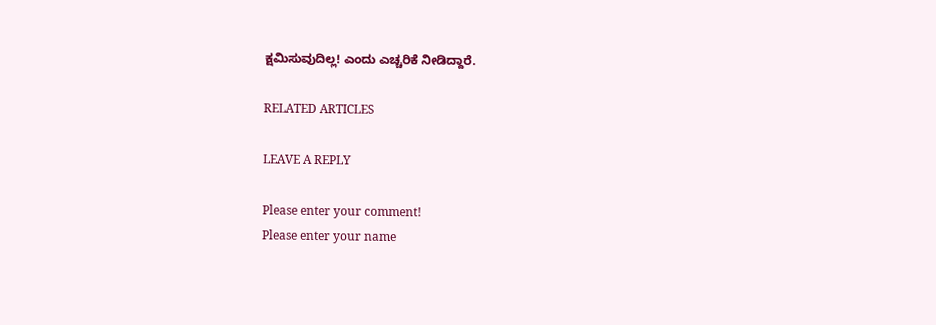ಕ್ಷಮಿಸುವುದಿಲ್ಲ! ಎಂದು ಎಚ್ಚರಿಕೆ ನೀಡಿದ್ದಾರೆ.

RELATED ARTICLES

LEAVE A REPLY

Please enter your comment!
Please enter your name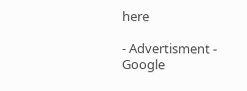here

- Advertisment -
Google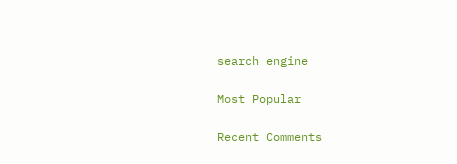search engine

Most Popular

Recent Comments